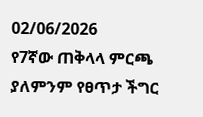02/06/2026
የ7ኛው ጠቅላላ ምርጫ ያለምንም የፀጥታ ችግር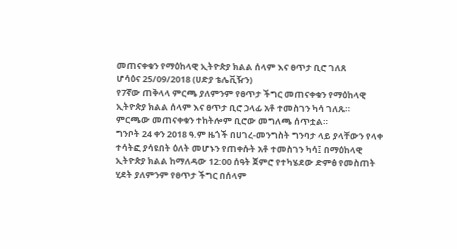መጠናቀቁን የማዕከላዊ ኢትዮጵያ ክልል ሰላም እና ፀጥታ ቢሮ ገለጸ
ሆሳዕና 25/09/2018 (ሀድያ ቴሌቪዥን)
የ7ኛው ጠቅላላ ምርጫ ያለምንም የፀጥታ ችግር መጠናቀቁን የማዕከላዊ ኢትዮጵያ ክልል ሰላም እና ፀጥታ ቢሮ ኃላፊ አቶ ተመስገን ካሳ ገለጹ።
ምርጫው መጠናቀቁን ተከትሎም ቢሮው መግለጫ ሰጥቷል።
ግንቦት 24 ቀን 2018 ዓ.ም ዜጎች በሀገረ-መንግስት ግንባታ ላይ ያላቸውን የላቀ ተሳትፎ ያሳዩበት ዕለት መሆኑን የጠቀሱት አቶ ተመስገን ካሳ፤ በማዕከላዊ ኢትዮጵያ ክልል ከማለዳው 12:00 ሰዓት ጀምሮ የተካሄደው ድምፅ የመስጠት ሂደት ያለምንም የፀጥታ ችግር በሰላም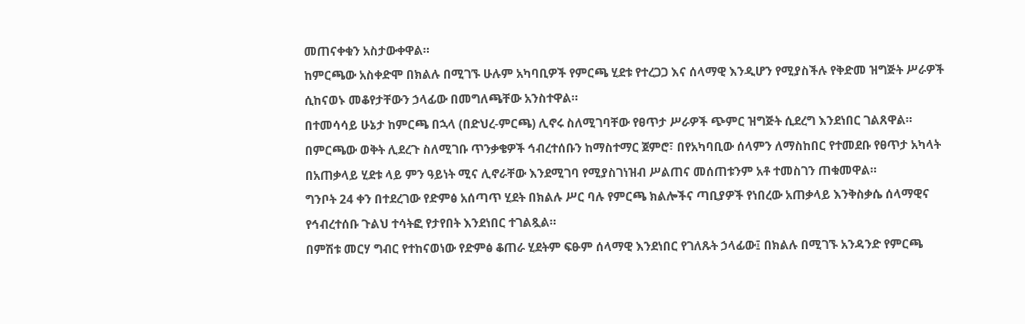መጠናቀቁን አስታውቀዋል።
ከምርጫው አስቀድሞ በክልሉ በሚገኙ ሁሉም አካባቢዎች የምርጫ ሂደቱ የተረጋጋ እና ሰላማዊ እንዲሆን የሚያስችሉ የቅድመ ዝግጅት ሥራዎች ሲከናወኑ መቆየታቸውን ኃላፊው በመግለጫቸው አንስተዋል።
በተመሳሳይ ሁኔታ ከምርጫ በኋላ (በድህረ-ምርጫ) ሊኖሩ ስለሚገባቸው የፀጥታ ሥራዎች ጭምር ዝግጅት ሲደረግ እንደነበር ገልጸዋል።
በምርጫው ወቅት ሊደረጉ ስለሚገቡ ጥንቃቄዎች ኅብረተሰቡን ከማስተማር ጀምሮ፣ በየአካባቢው ሰላምን ለማስከበር የተመደቡ የፀጥታ አካላት በአጠቃላይ ሂደቱ ላይ ምን ዓይነት ሚና ሊኖራቸው እንደሚገባ የሚያስገነዝብ ሥልጠና መሰጠቱንም አቶ ተመስገን ጠቁመዋል።
ግንቦት 24 ቀን በተደረገው የድምፅ አሰጣጥ ሂደት በክልሉ ሥር ባሉ የምርጫ ክልሎችና ጣቢያዎች የነበረው አጠቃላይ እንቅስቃሴ ሰላማዊና የኅብረተሰቡ ጉልህ ተሳትፎ የታየበት እንደነበር ተገልጿል።
በምሽቱ መርሃ ግብር የተከናወነው የድምፅ ቆጠራ ሂደትም ፍፁም ሰላማዊ እንደነበር የገለጹት ኃላፊው፤ በክልሉ በሚገኙ አንዳንድ የምርጫ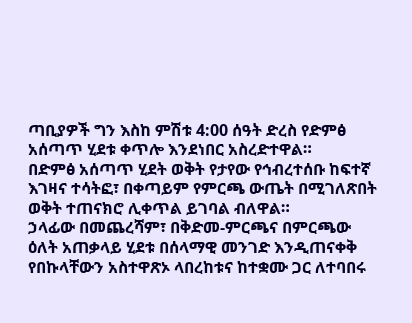ጣቢያዎች ግን እስከ ምሽቱ 4:00 ሰዓት ድረስ የድምፅ አሰጣጥ ሂደቱ ቀጥሎ እንደነበር አስረድተዋል።
በድምፅ አሰጣጥ ሂደት ወቅት የታየው የኅብረተሰቡ ከፍተኛ እገዛና ተሳትፎ፣ በቀጣይም የምርጫ ውጤት በሚገለጽበት ወቅት ተጠናክሮ ሊቀጥል ይገባል ብለዋል።
ኃላፊው በመጨረሻም፣ በቅድመ-ምርጫና በምርጫው ዕለት አጠቃላይ ሂደቱ በሰላማዊ መንገድ እንዲጠናቀቅ የበኩላቸውን አስተዋጽኦ ላበረከቱና ከተቋሙ ጋር ለተባበሩ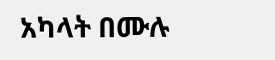አካላት በሙሉ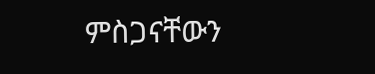ምስጋናቸውን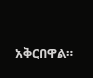አቅርበዋል።